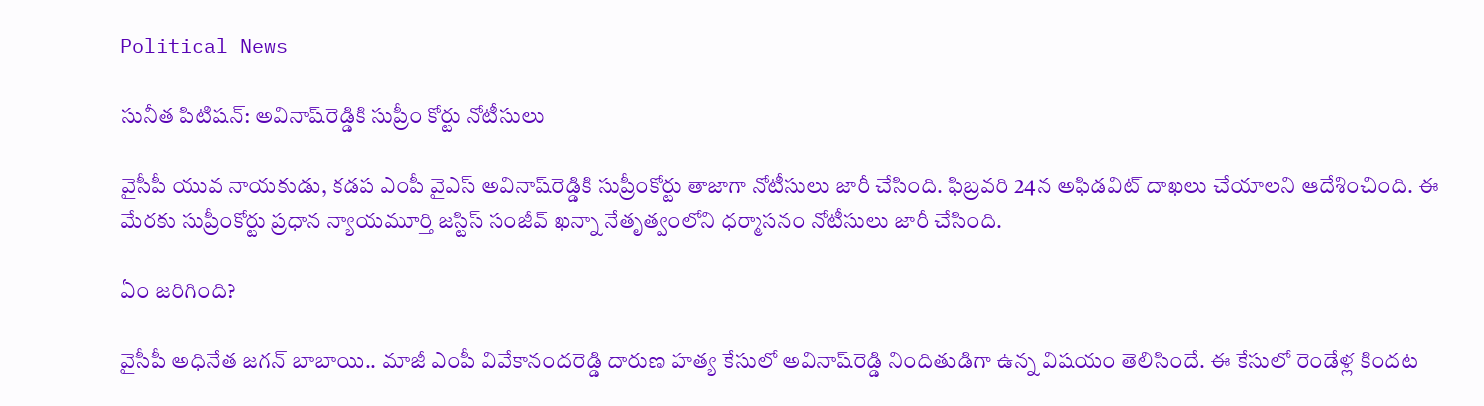Political News

సునీత పిటిష‌న్‌: అవినాష్‌రెడ్డికి సుప్రీం కోర్టు నోటీసులు

వైసీపీ యువ నాయ‌కుడు, క‌డ‌ప ఎంపీ వైఎస్ అవినాష్‌రెడ్డికి సుప్రీంకోర్టు తాజాగా నోటీసులు జారీ చేసింది. ఫిబ్ర‌వ‌రి 24న అఫిడ‌విట్ దాఖ‌లు చేయాల‌ని ఆదేశించింది. ఈ మేర‌కు సుప్రీంకోర్టు ప్ర‌ధాన న్యాయ‌మూర్తి జ‌స్టిస్ సంజీవ్ ఖ‌న్నా నేతృత్వంలోని ధ‌ర్మాసనం నోటీసులు జారీ చేసింది.

ఏం జ‌రిగింది?

వైసీపీ అధినేత జ‌గ‌న్ బాబాయి.. మాజీ ఎంపీ వివేకానంద‌రెడ్డి దారుణ హ‌త్య కేసులో అవినాష్‌రెడ్డి నిందితుడిగా ఉన్న విష‌యం తెలిసిందే. ఈ కేసులో రెండేళ్ల కింద‌ట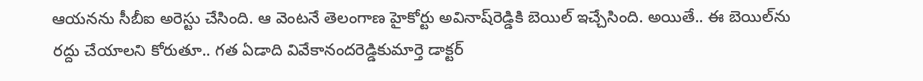ఆయ‌న‌ను సీబీఐ అరెస్టు చేసింది. ఆ వెంట‌నే తెలంగాణ హైకోర్టు అవినాష్‌రెడ్డికి బెయిల్ ఇచ్చేసింది. అయితే.. ఈ బెయిల్‌ను ర‌ద్దు చేయాల‌ని కోరుతూ.. గ‌త ఏడాది వివేకానంద‌రెడ్డికుమార్తె డాక్ట‌ర్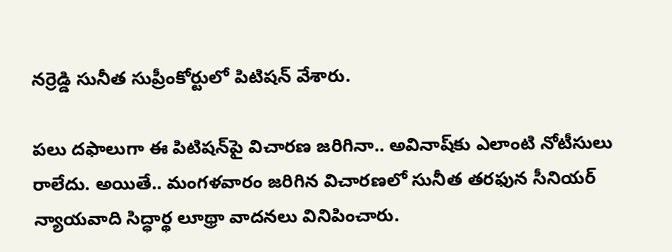న‌ర్రెడ్డి సునీత సుప్రీంకోర్టులో పిటిష‌న్ వేశారు.

ప‌లు ద‌ఫాలుగా ఈ పిటిష‌న్‌పై విచార‌ణ జ‌రిగినా.. అవినాష్‌కు ఎలాంటి నోటీసులు రాలేదు. అయితే.. మంగ‌ళ‌వారం జ‌రిగిన విచార‌ణ‌లో సునీత త‌ర‌ఫున సీనియ‌ర్ న్యాయ‌వాది సిద్ధార్థ లూథ్రా వాద‌న‌లు వినిపించారు.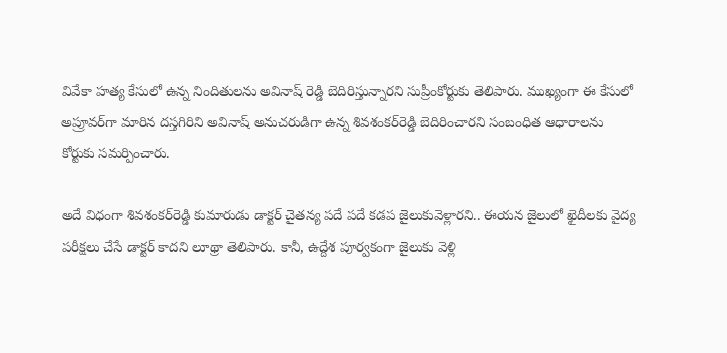వివేకా హ‌త్య కేసులో ఉన్న నిందితుల‌ను అవినాష్ రెడ్డి బెదిరిస్తున్నార‌ని సుప్రీంకోర్టుకు తెలిపారు. ముఖ్యంగా ఈ కేసులో అప్రూవ‌ర్‌గా మారిన ద‌స్త‌గిరిని అవినాష్ అనుచ‌రుడిగా ఉన్న‌ శివ‌శంక‌ర్‌రెడ్డి బెదిరించార‌ని సంబంధిత ఆధారాల‌ను కోర్టుకు స‌మ‌ర్పించారు.

అదే విధంగా శివ‌శంక‌ర్‌రెడ్డి కుమారుడు డాక్ట‌ర్ చైత‌న్య ప‌దే ప‌దే క‌డ‌ప జైలుకువెళ్లార‌ని.. ఈయ‌న జైలులో ఖైదీల‌కు వైద్య ప‌రీక్ష‌లు చేసే డాక్ట‌ర్ కాద‌ని లూథ్రా తెలిపారు. కానీ, ఉద్దేశ పూర్వ‌కంగా జైలుకు వెళ్లి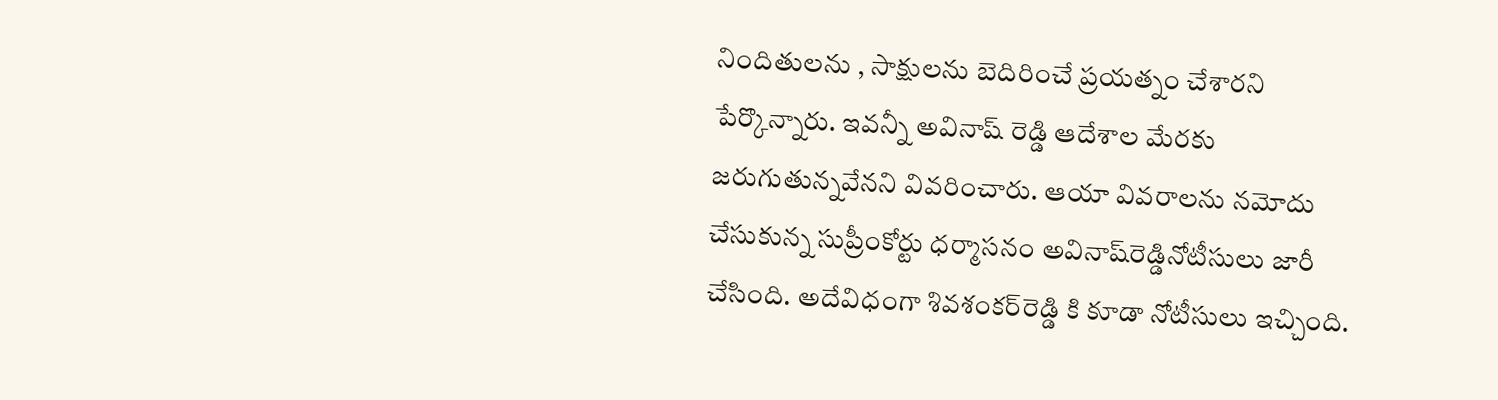నిందితుల‌ను , సాక్షుల‌ను బెదిరించే ప్ర‌య‌త్నం చేశార‌ని పేర్కొన్నారు. ఇవ‌న్నీ అవినాష్ రెడ్డి ఆదేశాల మేర‌కు జ‌రుగుతున్న‌వేన‌ని వివ‌రించారు. ఆయా వివ‌రాల‌ను న‌మోదు చేసుకున్న సుప్రీంకోర్టు ధ‌ర్మాసనం అవినాష్‌రెడ్డినోటీసులు జారీ చేసింది. అదేవిధంగా శివ‌శంక‌ర్‌రెడ్డి కి కూడా నోటీసులు ఇచ్చింది.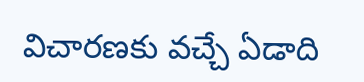విచార‌ణ‌కు వ‌చ్చే ఏడాది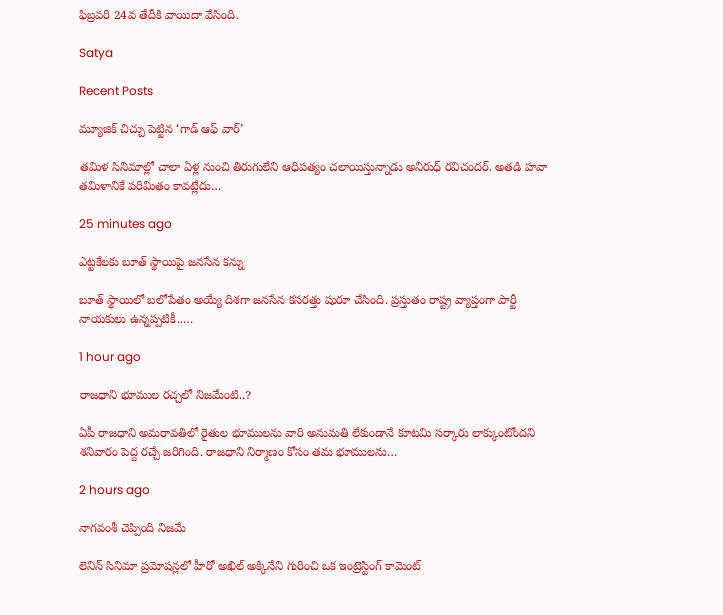ఫిబ్ర‌వ‌రి 24వ తేదీకి వాయిదా వేసింది.

Satya

Recent Posts

మ్యూజిక్ చిచ్చు పెట్టిన ‘గాడ్ ఆఫ్ వార్’

తమిళ సినిమాల్లో చాలా ఏళ్ల నుంచి తిరుగులేని ఆధిపత్యం చలాయిస్తున్నాడు అనిరుధ్ రవిచందర్. అతడి హవా తమిళానికే పరిమితం కావట్లేదు…

25 minutes ago

ఎట్టకేలకు బూత్ స్థాయిపై జనసేన కన్ను

బూత్ స్థాయిలో బ‌లోపేతం అయ్యే దిశ‌గా జ‌న‌సేన క‌స‌ర‌త్తు షురూ చేసింది. ప్ర‌స్తుతం రాష్ట్ర వ్యాప్తంగా పార్టీ నాయ‌కులు ఉన్న‌ప్ప‌టికీ..…

1 hour ago

రాజధాని భూముల రచ్చలో నిజమేంటి..?

ఏపీ రాజధాని అమరావతిలో రైతుల భూములను వారి అనుమతి లేకుండానే కూటమి సర్కారు లాక్కుంటోందని శనివారం పెద్ద రచ్చే జరిగింది. రాజధాని నిర్మాణం కోసం తమ భూములను…

2 hours ago

నాగ‌వంశీ చెప్పింది నిజమే

లెనిన్ సినిమా ప్ర‌మోష‌న్ల‌లో హీరో అఖిల్ అక్కినేని గురించి ఒక ఇంట్రెస్టింగ్ కామెంట్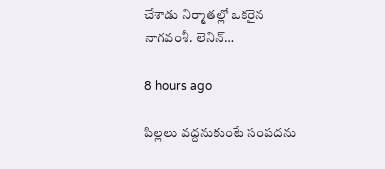చేశాడు నిర్మాత‌ల్లో ఒక‌రైన నాగ‌వంశీ. లెనిన్…

8 hours ago

పిల్లలు వద్దనుకుంటే సంపదను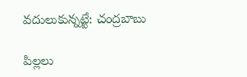వదులుకున్నట్టే: చంద్రబాబు

పిల్లలు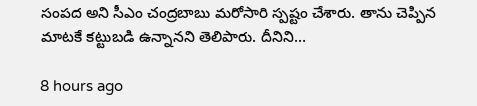సంప‌ద అని సీఎం చంద్ర‌బాబు మ‌రోసారి స్ప‌ష్టం చేశారు. తాను చెప్పిన మాటకే క‌ట్టుబ‌డి ఉన్నాన‌ని తెలిపారు. దీనిని…

8 hours ago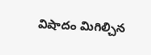విషాదం మిగిల్చిన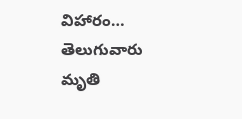విహారం… తెలుగువారు మృతి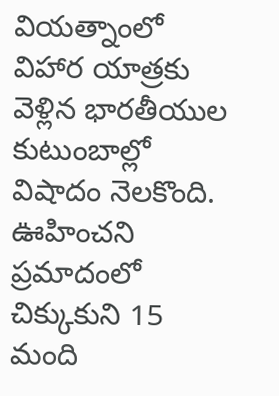వియ‌త్నాంలో విహార యాత్ర‌కు వెళ్లిన భార‌తీయుల కుటుంబాల్లో విషాదం నెల‌కొంది. ఊహించ‌ని ప్ర‌మాదంలో చిక్కుకుని 15 మంది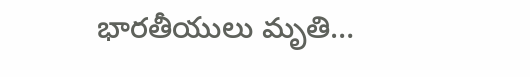భార‌తీయులు మృతి…